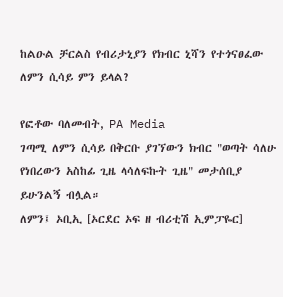ከልዑል ቻርልስ የብሪታኒያን የክብር ኒሻን የተጎናፀፈው ለምን ሲሳይ ምን ይላል?

የፎቶው ባለመብት, PA Media
ገጣሚ ለምን ሲሳይ በቅርቡ ያገኘውን ክብር "ወጣት ሳለሁ የነበረውን አስከፊ ጊዜ ላሳለፍኩት ጊዜ" መታሰቢያ ይሁንልኝ ብሏል።
ለምን፤ ኦቢኢ [ኦርደር ኦፍ ዘ ብሪቲሽ ኢምፓዬር]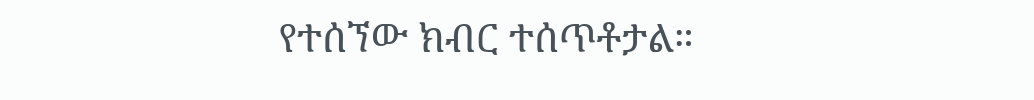የተሰኘው ክብር ተሰጥቶታል።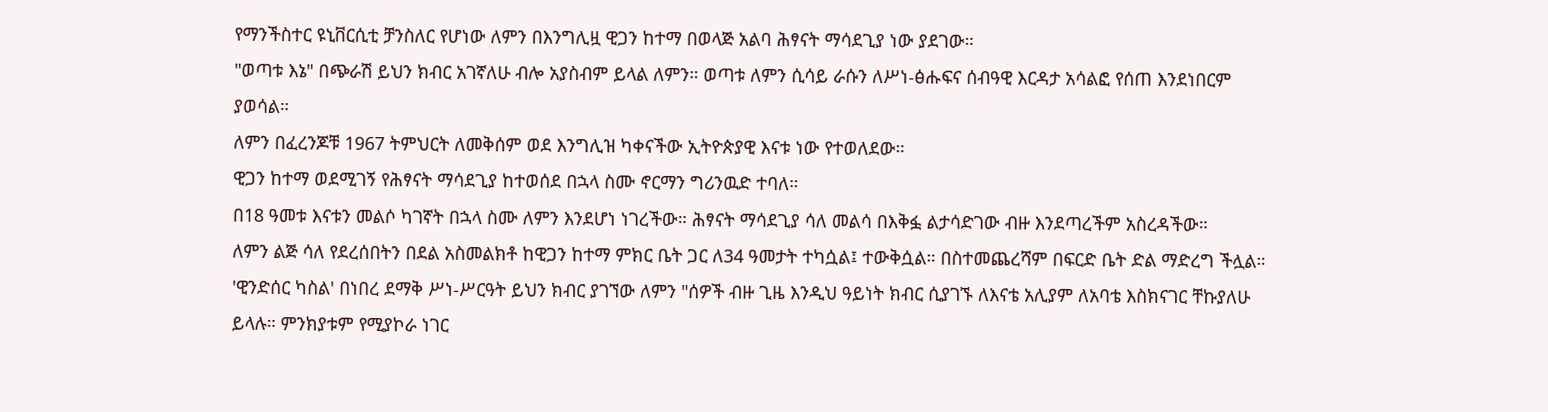የማንችስተር ዩኒቨርሲቲ ቻንስለር የሆነው ለምን በእንግሊዟ ዊጋን ከተማ በወላጅ አልባ ሕፃናት ማሳደጊያ ነው ያደገው።
"ወጣቱ እኔ" በጭራሽ ይህን ክብር አገኛለሁ ብሎ አያስብም ይላል ለምን። ወጣቱ ለምን ሲሳይ ራሱን ለሥነ-ፅሑፍና ሰብዓዊ እርዳታ አሳልፎ የሰጠ እንደነበርም ያወሳል።
ለምን በፈረንጆቹ 1967 ትምህርት ለመቅሰም ወደ እንግሊዝ ካቀናችው ኢትዮጵያዊ እናቱ ነው የተወለደው።
ዊጋን ከተማ ወደሚገኝ የሕፃናት ማሳደጊያ ከተወሰደ በኋላ ስሙ ኖርማን ግሪንዉድ ተባለ።
በ18 ዓመቱ እናቱን መልሶ ካገኛት በኋላ ስሙ ለምን እንደሆነ ነገረችው። ሕፃናት ማሳደጊያ ሳለ መልሳ በእቅፏ ልታሳድገው ብዙ እንደጣረችም አስረዳችው።
ለምን ልጅ ሳለ የደረሰበትን በደል አስመልክቶ ከዊጋን ከተማ ምክር ቤት ጋር ለ34 ዓመታት ተካሷል፤ ተውቅሷል። በስተመጨረሻም በፍርድ ቤት ድል ማድረግ ችሏል።
'ዊንድሰር ካስል' በነበረ ደማቅ ሥነ-ሥርዓት ይህን ክብር ያገኘው ለምን "ሰዎች ብዙ ጊዜ እንዲህ ዓይነት ክብር ሲያገኙ ለእናቴ አሊያም ለአባቴ እስክናገር ቸኩያለሁ ይላሉ። ምንክያቱም የሚያኮራ ነገር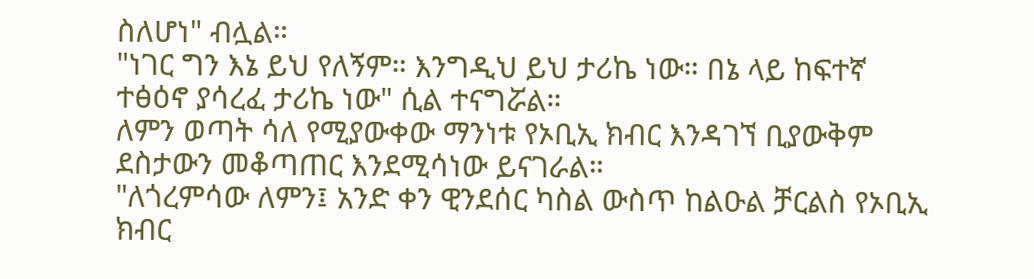ስለሆነ" ብሏል።
"ነገር ግን እኔ ይህ የለኝም። እንግዲህ ይህ ታሪኬ ነው። በኔ ላይ ከፍተኛ ተፅዕኖ ያሳረፈ ታሪኬ ነው" ሲል ተናግሯል።
ለምን ወጣት ሳለ የሚያውቀው ማንነቱ የኦቢኢ ክብር እንዳገኘ ቢያውቅም ደስታውን መቆጣጠር እንደሚሳነው ይናገራል።
"ለጎረምሳው ለምን፤ አንድ ቀን ዊንደሰር ካስል ውስጥ ከልዑል ቻርልስ የኦቢኢ ክብር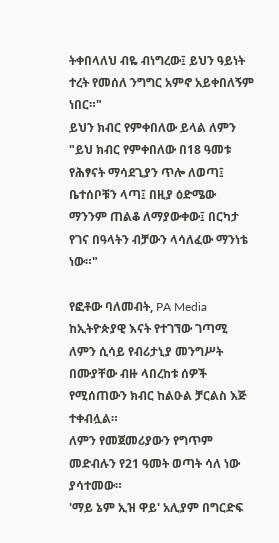ትቀበላለህ ብዬ ብነግረው፤ ይህን ዓይነት ተረት የመሰለ ንግግር አምኖ አይቀበለኝም ነበር።"
ይህን ክብር የምቀበለው ይላል ለምን "ይህ ክብር የምቀበለው በ18 ዓመቱ የሕፃናት ማሳደጊያን ጥሎ ለወጣ፤ ቤተሰቦቹን ላጣ፤ በዚያ ዕድሜው ማንንም ጠልቆ ለማያውቀው፤ በርካታ የገና በዓላትን ብቻውን ላሳለፈው ማንነቴ ነው።"

የፎቶው ባለመብት, PA Media
ከኢትዮጵያዊ እናት የተገኘው ገጣሚ ለምን ሲሳይ የብሪታኒያ መንግሥት በሙያቸው ብዙ ላበረከቱ ሰዎች የሚሰጠውን ክብር ከልዑል ቻርልስ እጅ ተቀብሏል።
ለምን የመጀመሪያውን የግጥም መድብሉን የ21 ዓመት ወጣት ሳለ ነው ያሳተመው።
'ማይ ኔም ኢዝ ዋይ' አሊያም በግርድፍ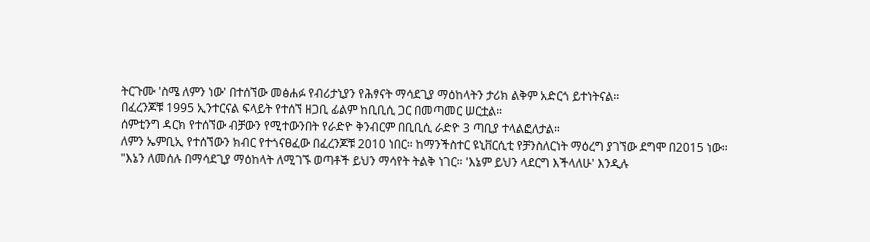ትርጉሙ 'ስሜ ለምን ነው' በተሰኘው መፅሐፉ የብሪታኒያን የሕፃናት ማሳደጊያ ማዕከላትን ታሪክ ልቅም አድርጎ ይተነትናል።
በፈረንጆቹ 1995 ኢንተርናል ፍላይት የተሰኘ ዘጋቢ ፊልም ከቢቢሲ ጋር በመጣመር ሠርቷል።
ሰምቲንግ ዳርክ የተሰኘው ብቻውን የሚተውንበት የራድዮ ቅንብርም በቢቢሲ ራድዮ 3 ጣቢያ ተላልፎለታል።
ለምን ኤምቢኢ የተሰኘውን ክብር የተጎናፀፈው በፈረንጆቹ 2010 ነበር። ከማንችስተር ዩኒቨርሲቲ የቻንስለርነት ማዕረግ ያገኘው ደግሞ በ2015 ነው።
"እኔን ለመሰሉ በማሳደጊያ ማዕከላት ለሚገኙ ወጣቶች ይህን ማሳየት ትልቅ ነገር። 'እኔም ይህን ላደርግ እችላለሁ' እንዲሉ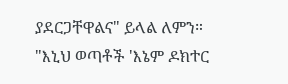ያደርጋቸዋልና" ይላል ለምን።
"እኒህ ወጣቶች 'እኔም ዶክተር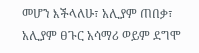መሆን እችላለሁ፣ አሊያም ጠበቃ፣ አሊያም ፀጉር አሳማሪ ወይም ደግሞ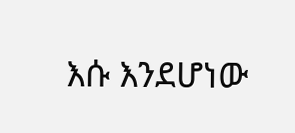እሱ እንደሆነው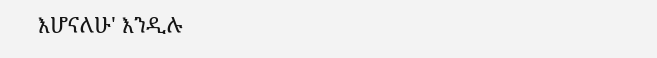እሆናለሁ' እንዲሉ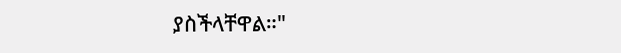ያስችላቸዋል።"